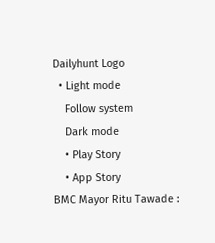Dailyhunt Logo
  • Light mode
    Follow system
    Dark mode
    • Play Story
    • App Story
BMC Mayor Ritu Tawade :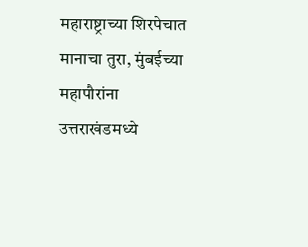महाराष्ट्राच्या शिरपेचात मानाचा तुरा, मुंबईच्या महापौरांना उत्तराखंडमध्ये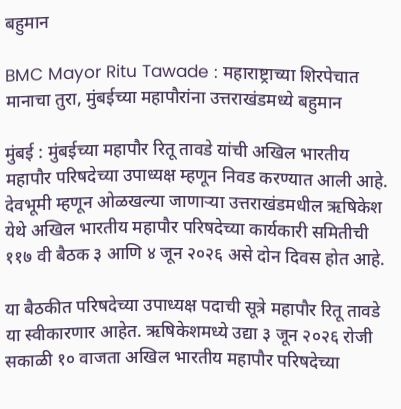बहुमान

BMC Mayor Ritu Tawade : महाराष्ट्राच्या शिरपेचात मानाचा तुरा, मुंबईच्या महापौरांना उत्तराखंडमध्ये बहुमान

मुंबई : मुंबईच्या महापौर रितू तावडे यांची अखिल भारतीय महापौर परिषदेच्या उपाध्यक्ष म्हणून निवड करण्यात आली आहे. देवभूमी म्हणून ओळखल्या जाणाऱ्या उत्तराखंडमधील ऋषिकेश येथे अखिल भारतीय महापौर परिषदेच्या कार्यकारी समितीची ११७ वी बैठक ३ आणि ४ जून २०२६ असे दोन दिवस होत आहे.

या बैठकीत परिषदेच्या उपाध्यक्ष पदाची सूत्रे महापौर रितू तावडे या स्वीकारणार आहेत. ऋषिकेशमध्ये उद्या ३ जून २०२६ रोजी सकाळी १० वाजता अखिल भारतीय महापौर परिषदेच्या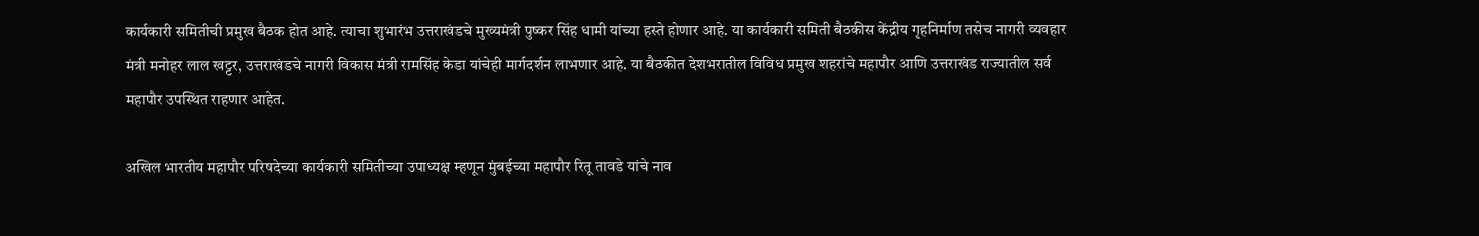कार्यकारी समितीची प्रमुख बैठक होत आहे. त्याचा शुभारंभ उत्तराखंडचे मुख्यमंत्री पुष्कर सिंह धामी यांच्या हस्ते होणार आहे. या कार्यकारी समिती बैठकीस केंद्रीय गृहनिर्माण तसेच नागरी व्यवहार मंत्री मनोहर लाल खट्टर, उत्तराखंडचे नागरी विकास मंत्री रामसिंह केडा यांचेही मार्गदर्शन लाभणार आहे. या बैठकीत देशभरातील विविध प्रमुख शहरांचे महापौर आणि उत्तराखंड राज्यातील सर्व महापौर उपस्थित राहणार आहेत.

अखिल भारतीय महापौर परिषदेच्या कार्यकारी समितीच्या उपाध्यक्ष म्हणून मुंबईच्या महापौर रितू तावडे यांचे नाव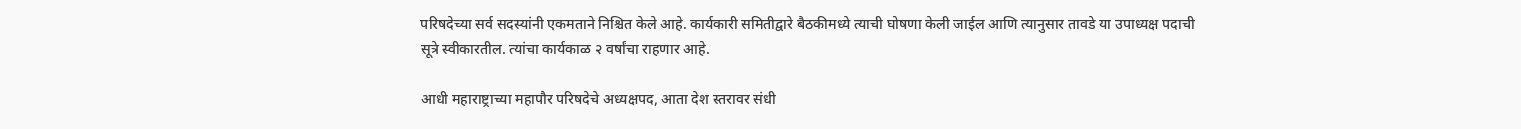परिषदेच्या सर्व सदस्यांनी एकमताने निश्चित केले आहे. कार्यकारी समितीद्वारे बैठकीमध्ये त्याची घोषणा केली जाईल आणि त्यानुसार तावडे या उपाध्यक्ष पदाची सूत्रे स्वीकारतील. त्यांचा कार्यकाळ २ वर्षांचा राहणार आहे.

आधी महाराष्ट्राच्या महापौर परिषदेचे अध्यक्षपद, आता देश स्तरावर संधी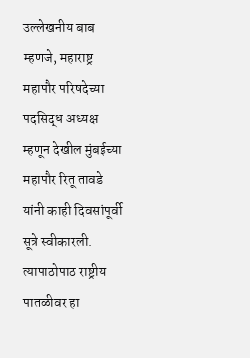उल्लेखनीय बाब म्हणजे, महाराष्ट्र महापौर परिषदेच्या पदसिद्ध अध्यक्ष म्हणून देखील मुंबईच्या महापौर रितू तावडे यांनी काही दिवसांपूर्वी सूत्रे स्वीकारली. त्यापाठोपाठ राष्ट्रीय पातळीवर हा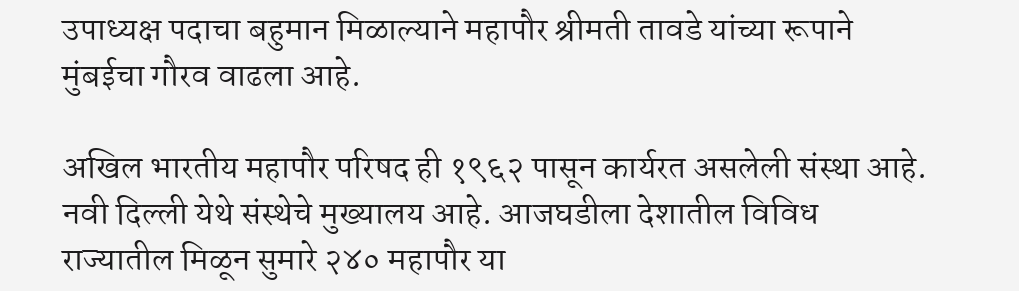उपाध्यक्ष पदाचा बहुमान मिळाल्याने महापौर श्रीमती तावडे यांच्या रूपाने मुंबईचा गौरव वाढला आहे.

अखिल भारतीय महापौर परिषद ही १९६२ पासून कार्यरत असलेली संस्था आहे. नवी दिल्ली येथे संस्थेचे मुख्यालय आहे. आजघडीला देशातील विविध राज्यातील मिळून सुमारे २४० महापौर या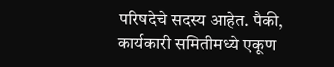परिषदेचे सदस्य आहेत. पैकी, कार्यकारी समितीमध्ये एकूण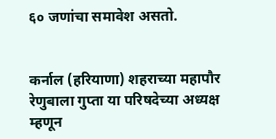६० जणांचा समावेश असतो.


कर्नाल (हरियाणा) शहराच्या महापौर रेणुबाला गुप्ता या परिषदेच्या अध्यक्ष म्हणून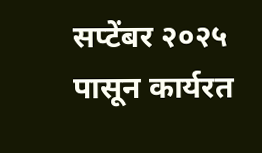सप्टेंबर २०२५ पासून कार्यरत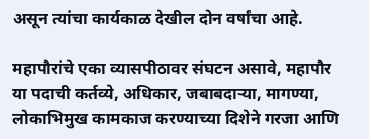असून त्यांचा कार्यकाळ देखील दोन वर्षांचा आहे.

महापौरांचे एका व्यासपीठावर संघटन असावे, महापौर या पदाची कर्तव्ये, अधिकार, जबाबदाऱ्या, मागण्या, लोकाभिमुख कामकाज करण्याच्या दिशेने गरजा आणि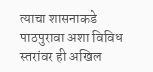त्याचा शासनाकडे पाठपुरावा अशा विविध स्तरांवर ही अखिल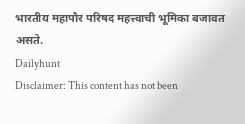भारतीय महापौर परिषद महत्त्वाची भूमिका बजावत असते.
Dailyhunt
Disclaimer: This content has not been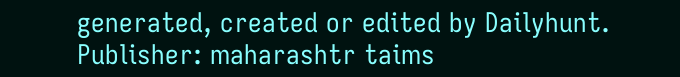generated, created or edited by Dailyhunt. Publisher: maharashtr taims